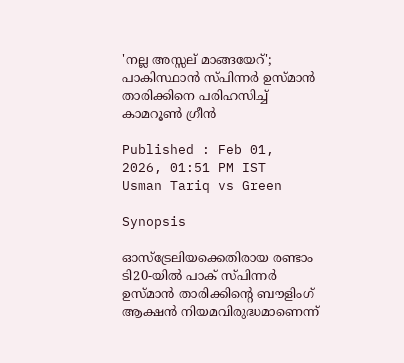'നല്ല അസ്സല് മാങ്ങയേറ്'; പാകിസ്ഥാന്‍ സ്പിന്നര്‍ ഉസ്മാന്‍ താരിക്കിനെ പരിഹസിച്ച് കാമറൂണ്‍ ഗ്രീന്‍

Published : Feb 01, 2026, 01:51 PM IST
Usman Tariq vs Green

Synopsis

ഓസ്ട്രേലിയക്കെതിരായ രണ്ടാം ടി20-യില്‍ പാക് സ്പിന്നര്‍ ഉസ്മാന്‍ താരിക്കിന്റെ ബൗളിംഗ് ആക്ഷന്‍ നിയമവിരുദ്ധമാണെന്ന്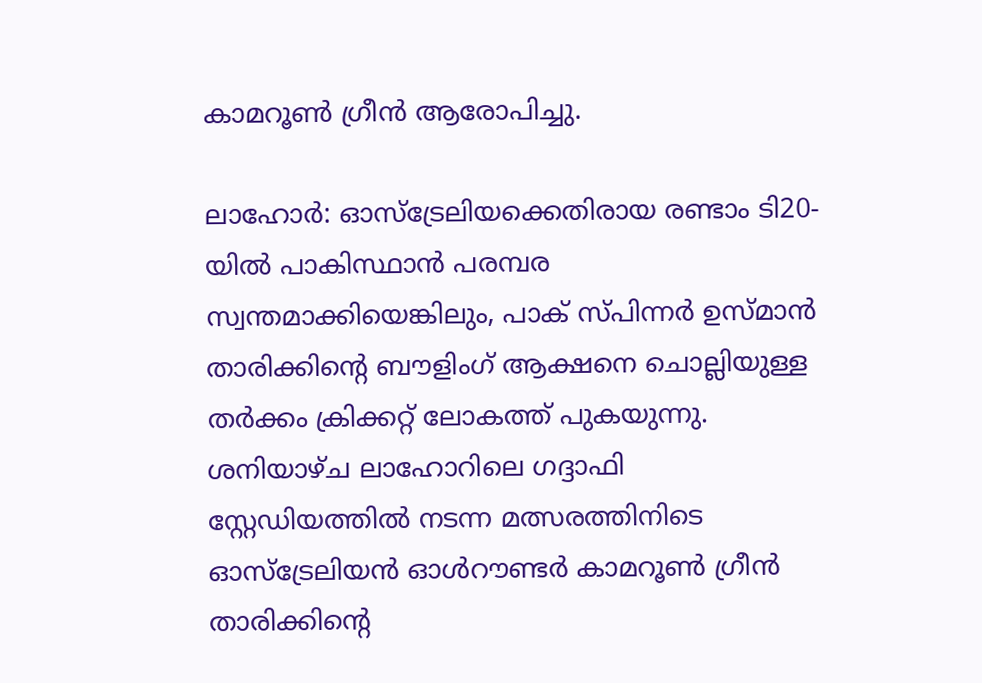കാമറൂണ്‍ ഗ്രീന്‍ ആരോപിച്ചു.

ലാഹോര്‍: ഓസ്ട്രേലിയക്കെതിരായ രണ്ടാം ടി20-യില്‍ പാകിസ്ഥാന്‍ പരമ്പര സ്വന്തമാക്കിയെങ്കിലും, പാക് സ്പിന്നര്‍ ഉസ്മാന്‍ താരിക്കിന്റെ ബൗളിംഗ് ആക്ഷനെ ചൊല്ലിയുള്ള തര്‍ക്കം ക്രിക്കറ്റ് ലോകത്ത് പുകയുന്നു. ശനിയാഴ്ച ലാഹോറിലെ ഗദ്ദാഫി സ്റ്റേഡിയത്തില്‍ നടന്ന മത്സരത്തിനിടെ ഓസ്ട്രേലിയന്‍ ഓള്‍റൗണ്ടര്‍ കാമറൂണ്‍ ഗ്രീന്‍ താരിക്കിന്റെ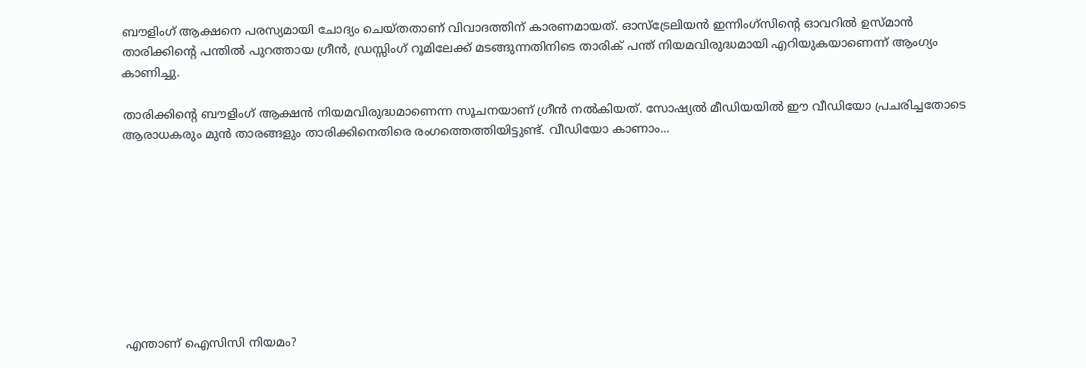ബൗളിംഗ് ആക്ഷനെ പരസ്യമായി ചോദ്യം ചെയ്തതാണ് വിവാദത്തിന് കാരണമായത്. ഓസ്ട്രേലിയന്‍ ഇന്നിംഗ്സിന്റെ ഓവറില്‍ ഉസ്മാന്‍ താരിക്കിന്റെ പന്തില്‍ പുറത്തായ ഗ്രീന്‍, ഡ്രസ്സിംഗ് റൂമിലേക്ക് മടങ്ങുന്നതിനിടെ താരിക് പന്ത് നിയമവിരുദ്ധമായി എറിയുകയാണെന്ന് ആംഗ്യം കാണിച്ചു.

താരിക്കിന്റെ ബൗളിംഗ് ആക്ഷന്‍ നിയമവിരുദ്ധമാണെന്ന സൂചനയാണ് ഗ്രീന്‍ നല്‍കിയത്. സോഷ്യല്‍ മീഡിയയില്‍ ഈ വീഡിയോ പ്രചരിച്ചതോടെ ആരാധകരും മുന്‍ താരങ്ങളും താരിക്കിനെതിരെ രംഗത്തെത്തിയിട്ടുണ്ട്. വീഡിയോ കാണാം...









എന്താണ് ഐസിസി നിയമം?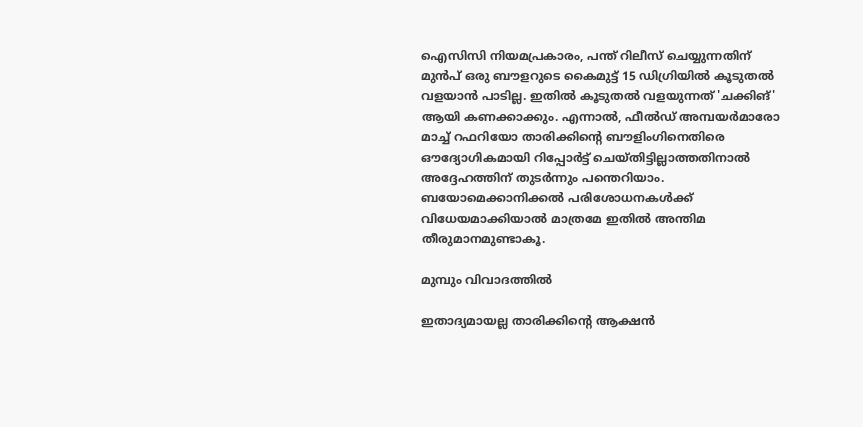ഐസിസി നിയമപ്രകാരം, പന്ത് റിലീസ് ചെയ്യുന്നതിന് മുന്‍പ് ഒരു ബൗളറുടെ കൈമുട്ട് 15 ഡിഗ്രിയില്‍ കൂടുതല്‍ വളയാന്‍ പാടില്ല. ഇതില്‍ കൂടുതല്‍ വളയുന്നത് 'ചക്കിങ്' ആയി കണക്കാക്കും. എന്നാല്‍, ഫീല്‍ഡ് അമ്പയര്‍മാരോ മാച്ച് റഫറിയോ താരിക്കിന്റെ ബൗളിംഗിനെതിരെ ഔദ്യോഗികമായി റിപ്പോര്‍ട്ട് ചെയ്തിട്ടില്ലാത്തതിനാല്‍ അദ്ദേഹത്തിന് തുടര്‍ന്നും പന്തെറിയാം. ബയോമെക്കാനിക്കല്‍ പരിശോധനകള്‍ക്ക് വിധേയമാക്കിയാല്‍ മാത്രമേ ഇതില്‍ അന്തിമ തീരുമാനമുണ്ടാകൂ.

മുമ്പും വിവാദത്തില്‍

ഇതാദ്യമായല്ല താരിക്കിന്റെ ആക്ഷന്‍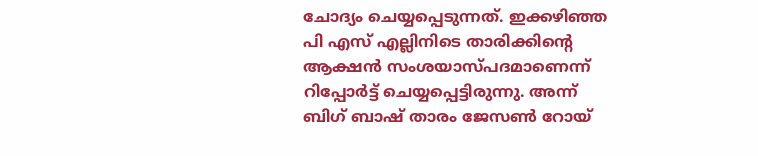ചോദ്യം ചെയ്യപ്പെടുന്നത്. ഇക്കഴിഞ്ഞ പി എസ് എല്ലിനിടെ താരിക്കിന്റെ ആക്ഷന്‍ സംശയാസ്പദമാണെന്ന് റിപ്പോര്‍ട്ട് ചെയ്യപ്പെട്ടിരുന്നു. അന്ന് ബിഗ് ബാഷ് താരം ജേസണ്‍ റോയ്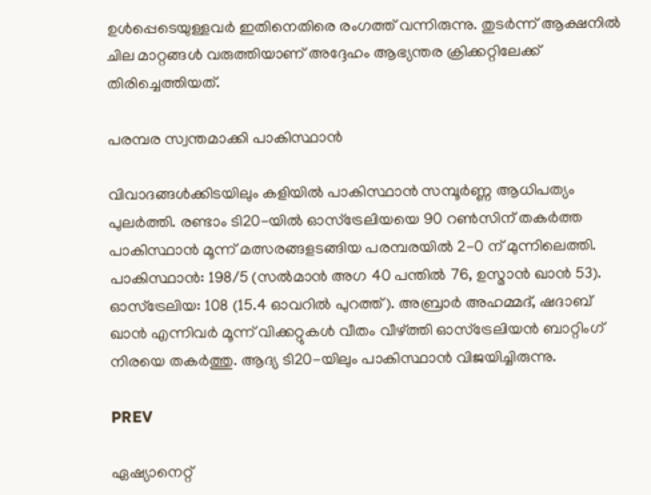ഉള്‍പ്പെടെയുള്ളവര്‍ ഇതിനെതിരെ രംഗത്ത് വന്നിരുന്നു. തുടര്‍ന്ന് ആക്ഷനില്‍ ചില മാറ്റങ്ങള്‍ വരുത്തിയാണ് അദ്ദേഹം ആഭ്യന്തര ക്രിക്കറ്റിലേക്ക് തിരിച്ചെത്തിയത്.

പരമ്പര സ്വന്തമാക്കി പാകിസ്ഥാന്‍

വിവാദങ്ങള്‍ക്കിടയിലും കളിയില്‍ പാകിസ്ഥാന്‍ സമ്പൂര്‍ണ്ണ ആധിപത്യം പുലര്‍ത്തി. രണ്ടാം ടി20-യില്‍ ഓസ്ട്രേലിയയെ 90 റണ്‍സിന് തകര്‍ത്ത പാകിസ്ഥാന്‍ മൂന്ന് മത്സരങ്ങളടങ്ങിയ പരമ്പരയില്‍ 2-0 ന് മുന്നിലെത്തി. പാകിസ്ഥാന്‍: 198/5 (സല്‍മാന്‍ അഗ 40 പന്തില്‍ 76, ഉസ്മാന്‍ ഖാന്‍ 53). ഓസ്ട്രേലിയ: 108 (15.4 ഓവറില്‍ പുറത്ത്). അബ്രാര്‍ അഹമ്മദ്, ഷദാബ് ഖാന്‍ എന്നിവര്‍ മൂന്ന് വിക്കറ്റുകള്‍ വീതം വീഴ്ത്തി ഓസ്ട്രേലിയന്‍ ബാറ്റിംഗ് നിരയെ തകര്‍ത്തു. ആദ്യ ടി20-യിലും പാകിസ്ഥാന്‍ വിജയിച്ചിരുന്നു.

PREV

ഏഷ്യാനെറ്റ്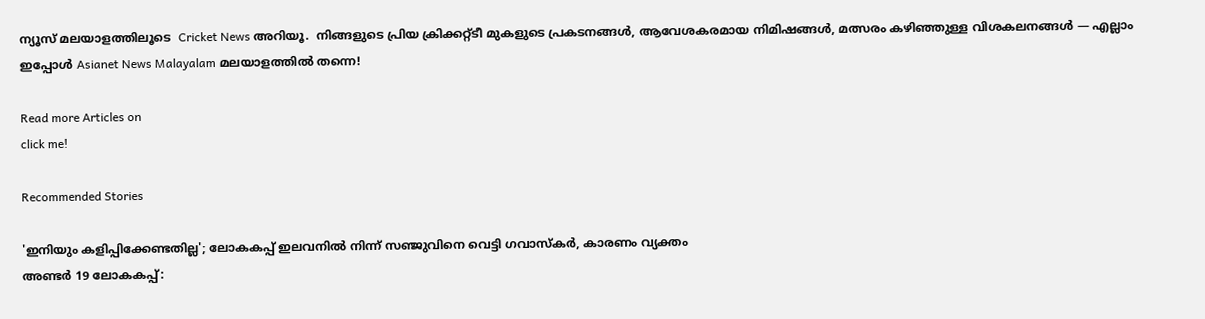ന്യൂസ് മലയാളത്തിലൂടെ  Cricket News അറിയൂ.  നിങ്ങളുടെ പ്രിയ ക്രിക്കറ്റ്ടീ മുകളുടെ പ്രകടനങ്ങൾ, ആവേശകരമായ നിമിഷങ്ങൾ, മത്സരം കഴിഞ്ഞുള്ള വിശകലനങ്ങൾ — എല്ലാം ഇപ്പോൾ Asianet News Malayalam മലയാളത്തിൽ തന്നെ!

Read more Articles on
click me!

Recommended Stories

'ഇനിയും കളിപ്പിക്കേണ്ടതില്ല'; ലോകകപ്പ് ഇലവനില്‍ നിന്ന് സഞ്ജുവിനെ വെട്ടി ഗവാസ്‌കര്‍, കാരണം വ്യക്തം
അണ്ടര്‍ 19 ലോകകപ്പ്: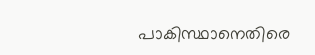പാകിസ്ഥാനെതിരെ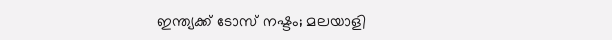ഇന്ത്യക്ക് ടോസ് നഷ്ടം; മലയാളി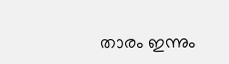താരം ഇന്നും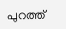പുറത്ത്